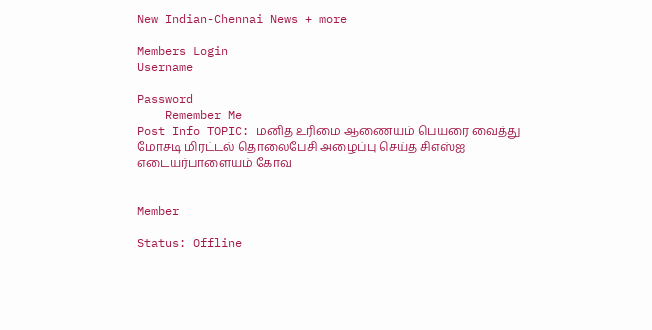New Indian-Chennai News + more

Members Login
Username

Password
    Remember Me
Post Info TOPIC: மனித உரிமை ஆணையம் பெயரை வைத்து மோசடி மிரட்டல் தொலைபேசி அழைப்பு செய்த சிஎஸ்ஐ எடையர்பாளையம் கோவ


Member

Status: Offline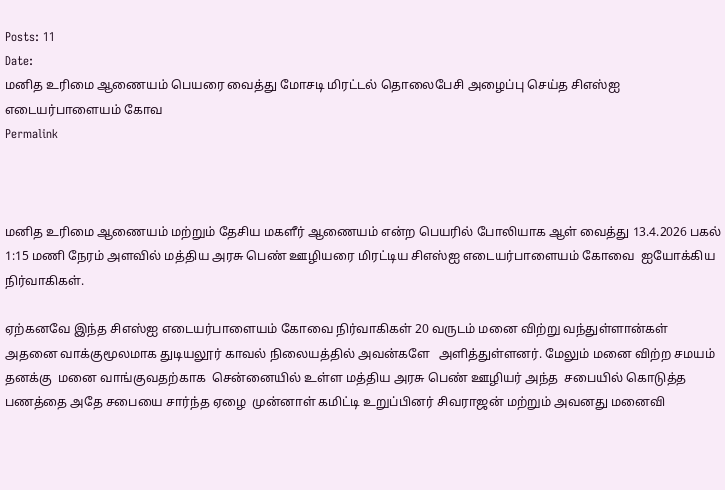Posts: 11
Date:
மனித உரிமை ஆணையம் பெயரை வைத்து மோசடி மிரட்டல் தொலைபேசி அழைப்பு செய்த சிஎஸ்ஐ எடையர்பாளையம் கோவ
Permalink



மனித உரிமை ஆணையம் மற்றும் தேசிய மகளீர் ஆணையம் என்ற பெயரில் போலியாக ஆள் வைத்து 13.4.2026 பகல் 1:15 மணி நேரம் அளவில் மத்திய அரசு பெண் ஊழியரை மிரட்டிய சிஎஸ்ஐ எடையர்பாளையம் கோவை  ஐயோக்கிய நிர்வாகிகள்.

ஏற்கனவே இந்த சிஎஸ்ஐ எடையர்பாளையம் கோவை நிர்வாகிகள் 20 வருடம் மனை விற்று வந்துள்ளான்கள் அதனை வாக்குமூலமாக துடியலூர் காவல் நிலையத்தில் அவன்களே   அளித்துள்ளனர். மேலும் மனை விற்ற சமயம் தனக்கு  மனை வாங்குவதற்காக  சென்னையில் உள்ள மத்திய அரசு பெண் ஊழியர் அந்த  சபையில் கொடுத்த பணத்தை அதே சபையை சார்ந்த ஏழை  முன்னாள் கமிட்டி உறுப்பினர் சிவராஜன் மற்றும் அவனது மனைவி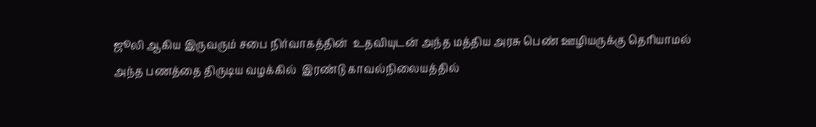ஜூலி ஆகிய இருவரும் சபை நிர்வாகத்தின்  உதவியுடன் அந்த மத்திய அரசு பெண் ஊழியருக்கு தெரியாமல்  அந்த பணத்தை திருடிய வழக்கில்  இரண்டு காவல்நிலையத்தில்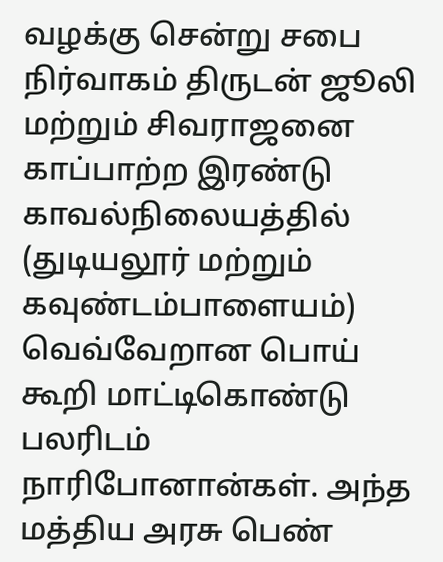வழக்கு சென்று சபை நிர்வாகம் திருடன் ஜூலி மற்றும் சிவராஜனை காப்பாற்ற இரண்டு காவல்நிலையத்தில் (துடியலூர் மற்றும் கவுண்டம்பாளையம்) வெவ்வேறான பொய் கூறி மாட்டிகொண்டு பலரிடம் நாரிபோனான்கள். அந்த மத்திய அரசு பெண்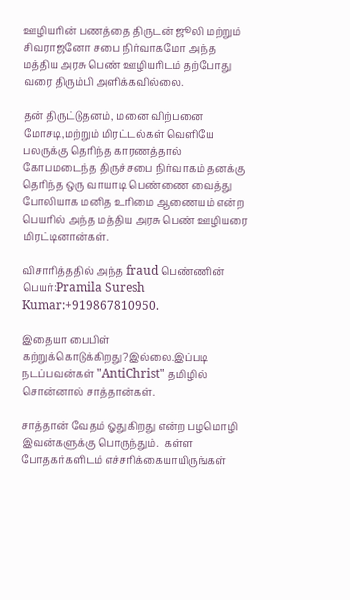ஊழியரின் பணத்தை திருடன் ஜூலி மற்றும் சிவராஜனோ சபை நிர்வாகமோ அந்த மத்திய அரசு பெண் ஊழியரிடம் தற்போது வரை திரும்பி அளிக்கவில்லை.

தன் திருட்டுதனம், மனை விற்பனை மோசடி,மற்றும் மிரட்டல்கள் வெளியே பலருக்கு தெரிந்த காரணத்தால் கோபமடைந்த திருச்சபை நிர்வாகம் தனக்கு தெரிந்த ஒரு வாயாடி பெண்ணை வைத்து போலியாக மனித உரிமை ஆணையம் என்ற பெயரில் அந்த மத்திய அரசு பெண் ஊழியரை மிரட்டினான்கள்.

விசாரித்ததில் அந்த fraud பெண்ணின் பெயர்:Pramila Suresh Kumar:+919867810950.

இதையா பைபிள் கற்றுக்கொடுக்கிறது?இல்லை.இப்படி நடப்பவன்கள் "AntiChrist" தமிழில் சொன்னால் சாத்தான்கள்.

சாத்தான் வேதம் ஓதுகிறது என்ற பழமொழி இவன்களுக்கு பொருந்தும்.  கள்ள போதகர்களிடம் எச்சரிக்கையாயிருங்கள்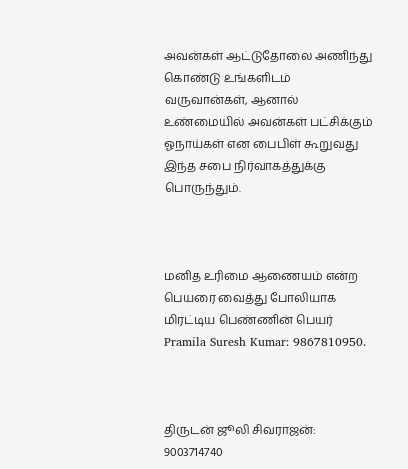அவன்கள் ஆட்டுதோலை அணிந்து கொண்டு உங்களிடம் வருவான்கள், ஆனால் உண்மையில் அவன்கள் பட்சிக்கும் ஓநாய்கள் என பைபிள் கூறுவது இந்த சபை நிர்வாகத்துக்கு பொருந்தும்.



மனித உரிமை ஆணையம் என்ற பெயரை வைத்து போலியாக மிரட்டிய பெண்ணின் பெயர் Pramila Suresh Kumar: 9867810950.



திருடன் ஜூலி சிவராஜன்: 9003714740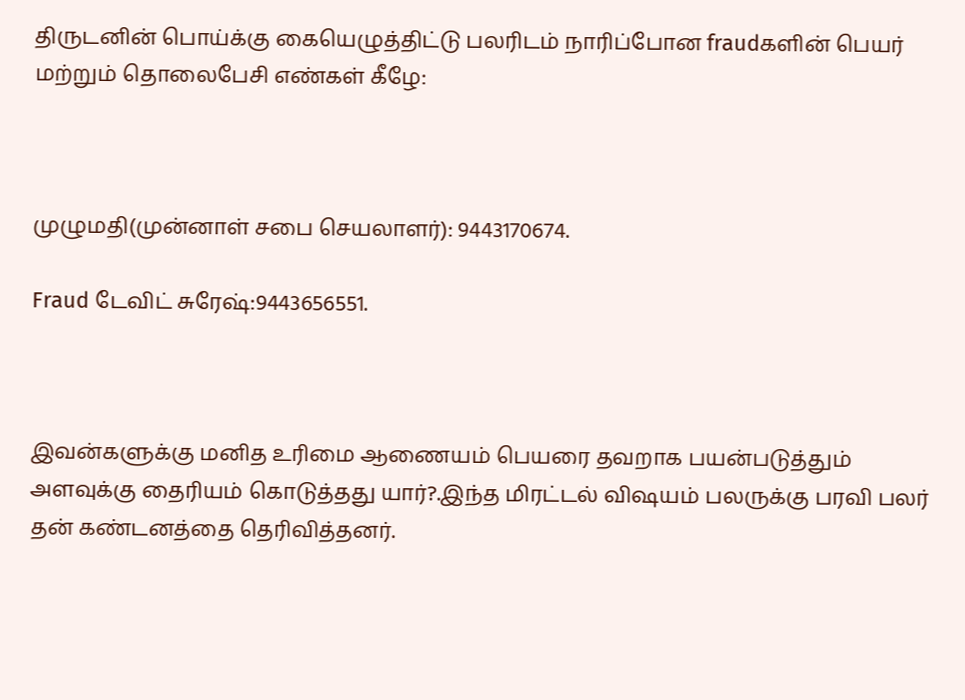திருடனின் பொய்க்கு கையெழுத்திட்டு பலரிடம் நாரிப்போன fraudகளின் பெயர் மற்றும் தொலைபேசி எண்கள் கீழே:



முழுமதி(முன்னாள் சபை செயலாளர்): 9443170674.

Fraud டேவிட் சுரேஷ்:9443656551.



இவன்களுக்கு மனித உரிமை ஆணையம் பெயரை தவறாக பயன்படுத்தும் அளவுக்கு தைரியம் கொடுத்தது யார்?.இந்த மிரட்டல் விஷயம் பலருக்கு பரவி பலர் தன் கண்டனத்தை தெரிவித்தனர்.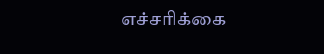எச்சரிக்கை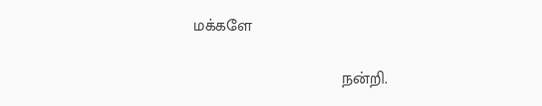மக்களே

                                 நன்றி.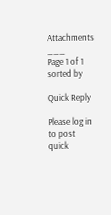Attachments
___
Page 1 of 1  sorted by

Quick Reply

Please log in to post quick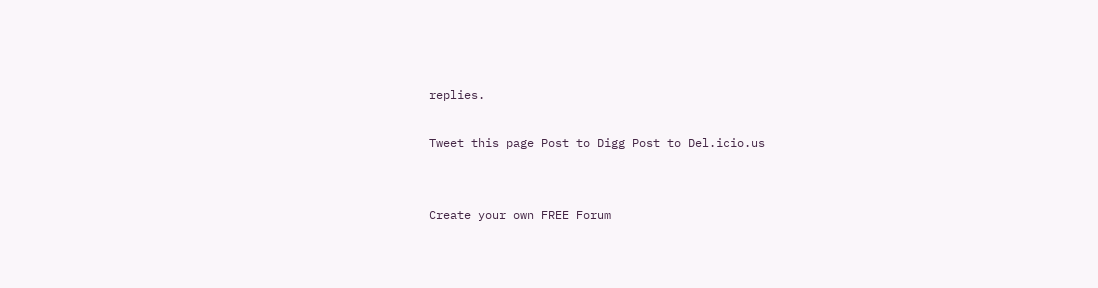replies.

Tweet this page Post to Digg Post to Del.icio.us


Create your own FREE Forum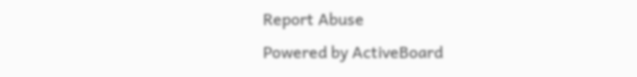Report Abuse
Powered by ActiveBoard